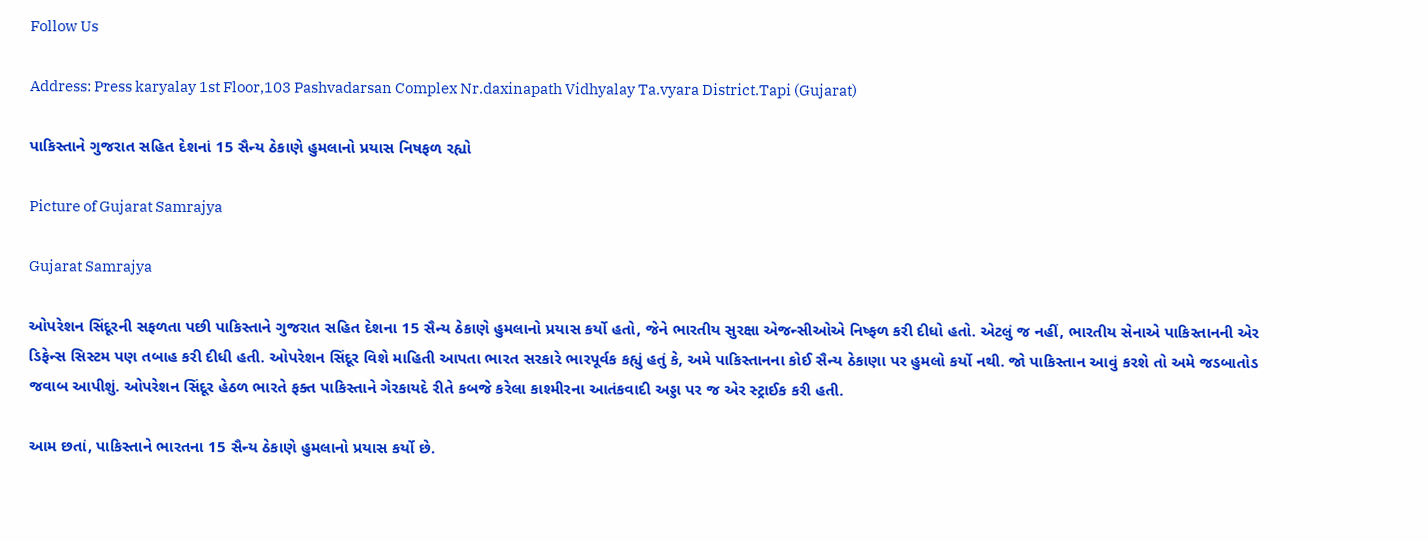Follow Us

Address: Press karyalay 1st Floor,103 Pashvadarsan Complex Nr.daxinapath Vidhyalay Ta.vyara District.Tapi (Gujarat)

પાકિસ્તાને ગુજરાત સહિત દેશનાં 15 સૈન્ય ઠેકાણે હુમલાનો પ્રયાસ નિષફળ રહ્યો

Picture of Gujarat Samrajya

Gujarat Samrajya

ઓપરેશન સિંદૂરની સફળતા પછી પાકિસ્તાને ગુજરાત સહિત દેશના 15 સૈન્ય ઠેકાણે હુમલાનો પ્રયાસ કર્યો હતો, જેને ભારતીય સુરક્ષા એજન્સીઓએ નિષ્ફળ કરી દીધો હતો. એટલું જ નહીં, ભારતીય સેનાએ પાકિસ્તાનની એર ડિફેન્સ સિસ્ટમ પણ તબાહ કરી દીધી હતી. ઓપરેશન સિંદૂર વિશે માહિતી આપતા ભારત સરકારે ભારપૂર્વક કહ્યું હતું કે, અમે પાકિસ્તાનના કોઈ સૈન્ય ઠેકાણા પર હુમલો કર્યો નથી. જો પાકિસ્તાન આવું કરશે તો અમે જડબાતોડ જવાબ આપીશું. ઓપરેશન સિંદૂર હેઠળ ભારતે ફક્ત પાકિસ્તાને ગેરકાયદે રીતે કબજે કરેલા કાશ્મીરના આતંકવાદી અડ્ડા પર જ એર સ્ટ્રાઈક કરી હતી.

આમ છતાં, પાકિસ્તાને ભારતના 15 સૈન્ય ઠેકાણે હુમલાનો પ્રયાસ કર્યો છે.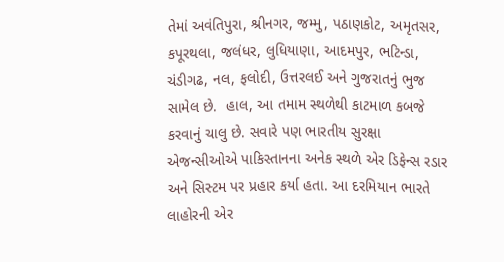તેમાં અવંતિપુરા, શ્રીનગર, જમ્મુ, પઠાણકોટ, અમૃતસર, કપૂરથલા, જલંધર, લુધિયાણા, આદમપુર, ભટિન્ડા, ચંડીગઢ, નલ, ફલોદી, ઉત્તરલઈ અને ગુજરાતનું ભુજ સામેલ છે.  હાલ, આ તમામ સ્થળેથી કાટમાળ કબજે કરવાનું ચાલુ છે. સવારે પણ ભારતીય સુરક્ષા એજન્સીઓએ પાકિસ્તાનના અનેક સ્થળે એર ડિફેન્સ રડાર અને સિસ્ટમ પર પ્રહાર કર્યા હતા. આ દરમિયાન ભારતે લાહોરની એર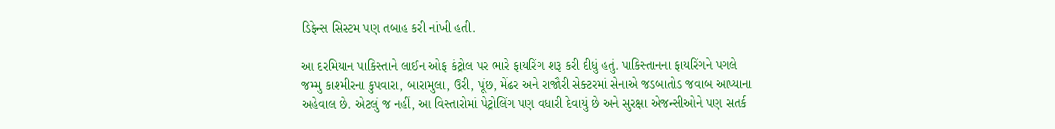ડિફેન્સ સિસ્ટમ પણ તબાહ કરી નાંખી હતી.

આ દરમિયાન પાકિસ્તાને લાઈન ઓફ કંટ્રોલ પર ભારે ફાયરિંગ શરૂ કરી દીધું હતું. પાકિસ્તાનના ફાયરિંગને પગલે  જમ્મુ કાશ્મીરના કુપવારા, બારામુલા, ઉરી, પૂંછ, મેંઢર અને રાજૌરી સેક્ટરમાં સેનાએ જડબાતોડ જવાબ આપ્યાના અહેવાલ છે. એટલું જ નહીં, આ વિસ્તારોમાં પેટ્રોલિંગ પણ વધારી દેવાયું છે અને સુરક્ષા એજન્સીઓને પણ સતર્ક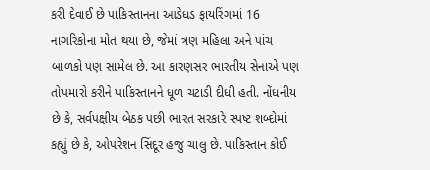કરી દેવાઈ છે પાકિસ્તાનના આડેધડ ફાયરિંગમાં 16 નાગરિકોના મોત થયા છે, જેમાં ત્રણ મહિલા અને પાંચ બાળકો પણ સામેલ છે. આ કારણસર ભારતીય સેનાએ પણ તોપમારો કરીને પાકિસ્તાનને ધૂળ ચટાડી દીધી હતી. નોંધનીય છે કે, સર્વપક્ષીય બેઠક પછી ભારત સરકારે સ્પષ્ટ શબ્દોમાં કહ્યું છે કે, ઓપરેશન સિંદૂર હજુ ચાલુ છે. પાકિસ્તાન કોઈ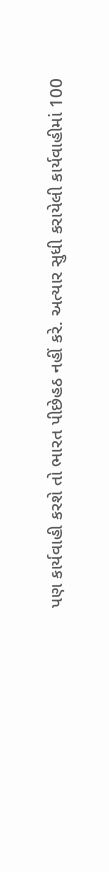પણ કાર્યવાહી કરશે તો ભારત પીછેહઠ નહીં કરે. અત્યાર સુધી કરાયેલી કાર્યવાહીમાં 100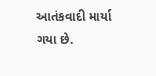આતંકવાદી માર્યા ગયા છે.